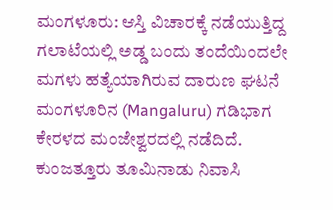ಮಂಗಳೂರು: ಆಸ್ತಿ ವಿಚಾರಕ್ಕೆ ನಡೆಯುತ್ತಿದ್ದ ಗಲಾಟೆಯಲ್ಲಿ ಅಡ್ಡ ಬಂದು ತಂದೆಯಿಂದಲೇ ಮಗಳು ಹತ್ಯೆಯಾಗಿರುವ ದಾರುಣ ಘಟನೆ ಮಂಗಳೂರಿನ (Mangaluru) ಗಡಿಭಾಗ ಕೇರಳದ ಮಂಜೇಶ್ವರದಲ್ಲಿ ನಡೆದಿದೆ.
ಕುಂಜತ್ತೂರು ತೂಮಿನಾಡು ನಿವಾಸಿ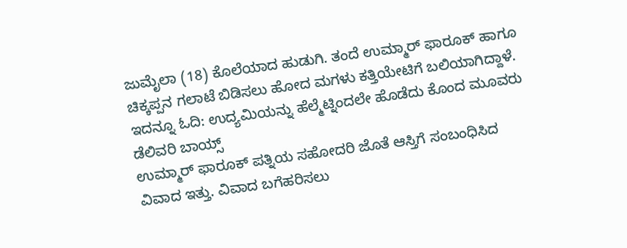ಜುಮೈಲಾ (18) ಕೊಲೆಯಾದ ಹುಡುಗಿ. ತಂದೆ ಉಮ್ಮಾರ್ ಫಾರೂಕ್ ಹಾಗೂ ಚಿಕ್ಕಪ್ಪನ ಗಲಾಟೆ ಬಿಡಿಸಲು ಹೋದ ಮಗಳು ಕತ್ತಿಯೇಟಿಗೆ ಬಲಿಯಾಗಿದ್ದಾಳೆ. ಇದನ್ನೂ ಓದಿ: ಉದ್ಯಮಿಯನ್ನು ಹೆಲ್ಮೆಟ್ನಿಂದಲೇ ಹೊಡೆದು ಕೊಂದ ಮೂವರು ಡೆಲಿವರಿ ಬಾಯ್ಸ್
ಉಮ್ಮಾರ್ ಫಾರೂಕ್ ಪತ್ನಿಯ ಸಹೋದರಿ ಜೊತೆ ಆಸ್ತಿಗೆ ಸಂಬಂಧಿಸಿದ ವಿವಾದ ಇತ್ತು. ವಿವಾದ ಬಗೆಹರಿಸಲು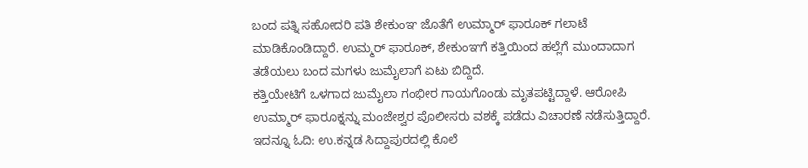ಬಂದ ಪತ್ನಿ ಸಹೋದರಿ ಪತಿ ಶೇಕುಂಞ ಜೊತೆಗೆ ಉಮ್ಮಾರ್ ಫಾರೂಕ್ ಗಲಾಟೆ ಮಾಡಿಕೊಂಡಿದ್ದಾರೆ. ಉಮ್ಮರ್ ಫಾರೂಕ್, ಶೇಕುಂಞಗೆ ಕತ್ತಿಯಿಂದ ಹಲ್ಲೆಗೆ ಮುಂದಾದಾಗ ತಡೆಯಲು ಬಂದ ಮಗಳು ಜುಮೈಲಾಗೆ ಏಟು ಬಿದ್ದಿದೆ.
ಕತ್ತಿಯೇಟಿಗೆ ಒಳಗಾದ ಜುಮೈಲಾ ಗಂಭೀರ ಗಾಯಗೊಂಡು ಮೃತಪಟ್ಟಿದ್ದಾಳೆ. ಆರೋಪಿ ಉಮ್ಮಾರ್ ಫಾರೂಕ್ನನ್ನು ಮಂಜೇಶ್ವರ ಪೊಲೀಸರು ವಶಕ್ಕೆ ಪಡೆದು ವಿಚಾರಣೆ ನಡೆಸುತ್ತಿದ್ದಾರೆ. ಇದನ್ನೂ ಓದಿ: ಉ.ಕನ್ನಡ ಸಿದ್ದಾಪುರದಲ್ಲಿ ಕೊಲೆ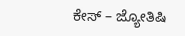ಕೇಸ್ – ಜ್ಯೋತಿಷಿ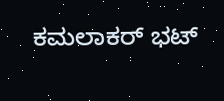ಕಮಲಾಕರ್ ಭಟ್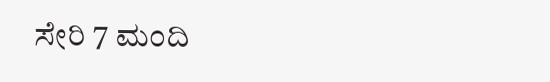ಸೇರಿ 7 ಮಂದಿ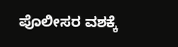ಪೊಲೀಸರ ವಶಕ್ಕೆ